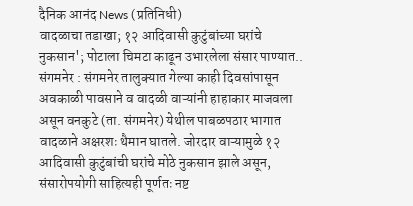दैनिक आनंद News (प्रतिनिधी)
वादळाचा तडाखा; १२ आदिवासी कुटुंबांच्या घरांचे नुकसान'; पोटाला चिमटा काढून उभारलेला संसार पाण्यात..
संगमनेर : संगमनेर तालुक्यात गेल्या काही दिवसांपासून अवकाळी पावसाने व वादळी वाऱ्यांनी हाहाकार माजवला असून वनकुटे (ता. संगमनेर) येथील पाबळपठार भागात वादळाने अक्षरशः थैमान घातले. जोरदार वाऱ्यामुळे १२ आदिवासी कुटुंबांची घरांचे मोठे नुकसान झाले असून, संसारोपयोगी साहित्यही पूर्णतः नष्ट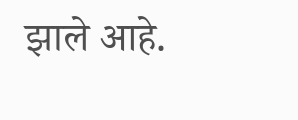झाले आहे.